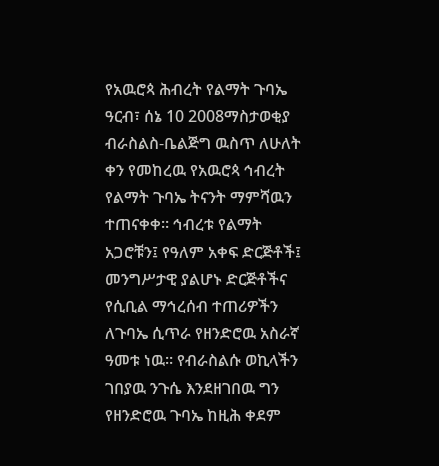የአዉሮጳ ሕብረት የልማት ጉባኤ
ዓርብ፣ ሰኔ 10 2008ማስታወቂያ
ብራስልስ-ቤልጅግ ዉስጥ ለሁለት ቀን የመከረዉ የአዉሮጳ ኅብረት የልማት ጉባኤ ትናንት ማምሻዉን ተጠናቀቀ። ኅብረቱ የልማት አጋሮቹን፤ የዓለም አቀፍ ድርጅቶች፤ መንግሥታዊ ያልሆኑ ድርጅቶችና የሲቢል ማኅረሰብ ተጠሪዎችን ለጉባኤ ሲጥራ የዘንድሮዉ አስራኛ ዓመቱ ነዉ። የብራስልሱ ወኪላችን ገበያዉ ንጉሴ እንደዘገበዉ ግን የዘንድሮዉ ጉባኤ ከዚሕ ቀደም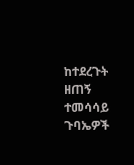ከተደረጉት ዘጠኝ ተመሳሳይ ጉባኤዎች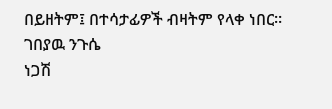በይዘትም፤ በተሳታፊዎች ብዛትም የላቀ ነበር።
ገበያዉ ንጉሴ
ነጋሽ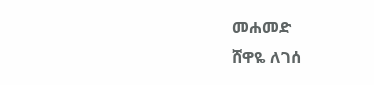መሐመድ
ሸዋዬ ለገሰ